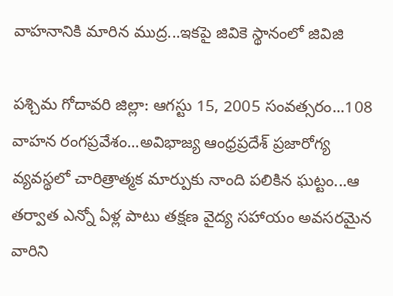వాహనానికి మారిన ముద్ర...ఇకపై జివికె స్థానంలో జివిజి

పశ్చిమ గోదావరి జిల్లా: ఆగస్టు 15, 2005 సంవత్సరం...108 వాహన రంగప్రవేశం...అవిభాజ్య ఆంధ్రప్రదేశ్ ప్రజారోగ్య వ్యవస్థలో చారిత్రాత్మక మార్పుకు నాంది పలికిన ఘట్టం...ఆ తర్వాత ఎన్నో ఏళ్ల పాటు తక్షణ వైద్య సహాయం అవసరమైన వారిని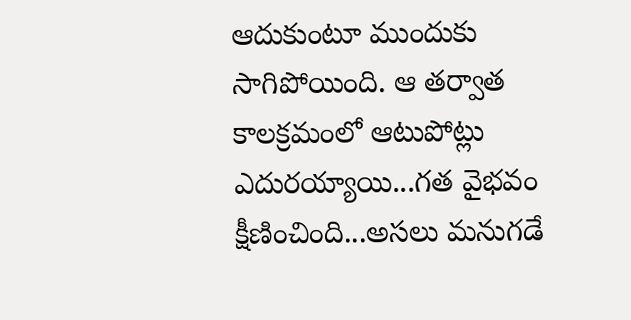ఆదుకుంటూ ముందుకు సాగిపోయింది. ఆ తర్వాత కాలక్రమంలో ఆటుపోట్లు ఎదురయ్యాయి...గత వైభవం క్షీణించింది...అసలు మనుగడే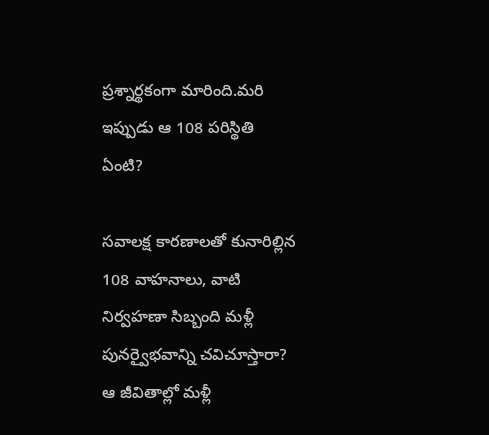ప్రశ్నార్థకంగా మారింది.మరి ఇప్పుడు ఆ 108 పరిస్థితి ఏంటి?

సవాలక్ష కారణాలతో కునారిల్లిన 108 వాహనాలు, వాటి నిర్వహణా సిబ్బంది మళ్లీ పునర్వైభవాన్ని చవిచూస్తారా? ఆ జీవితాల్లో మళ్లీ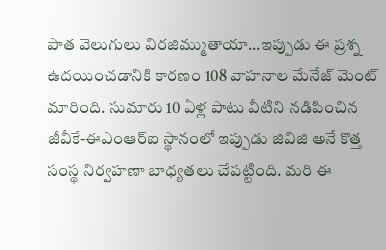పాత వెలుగులు విరజిమ్ముతాయా...ఇప్పుడు ఈ ప్రశ్న ఉదయించడానికి కారణం 108 వాహనాల మేనేజ్ మెంట్ మారింది. సుమారు 10 ఏళ్ల పాటు వీటిని నడిపించిన జీవీకే-ఈఎంఆర్‌ఐ స్థానంలో ఇప్పుడు జివిజి అనే కొత్త సంస్థ నిర్వహణా బాధ్యతలు చేపట్టింది. మరి ఈ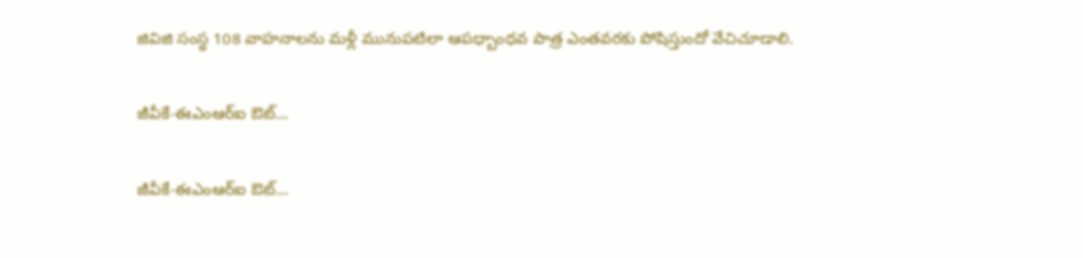జివిజి సంస్థ 108 వాహనాలను మళ్లీ మునుపటిలా ఆపధ్బాంధవ పాత్ర ఎంతవరకు పోషిస్తుందో వేచిచూడాలి.

జీవీకే-ఈఎంఆర్‌ఐ ఔట్...

జీవీకే-ఈఎంఆర్‌ఐ ఔట్...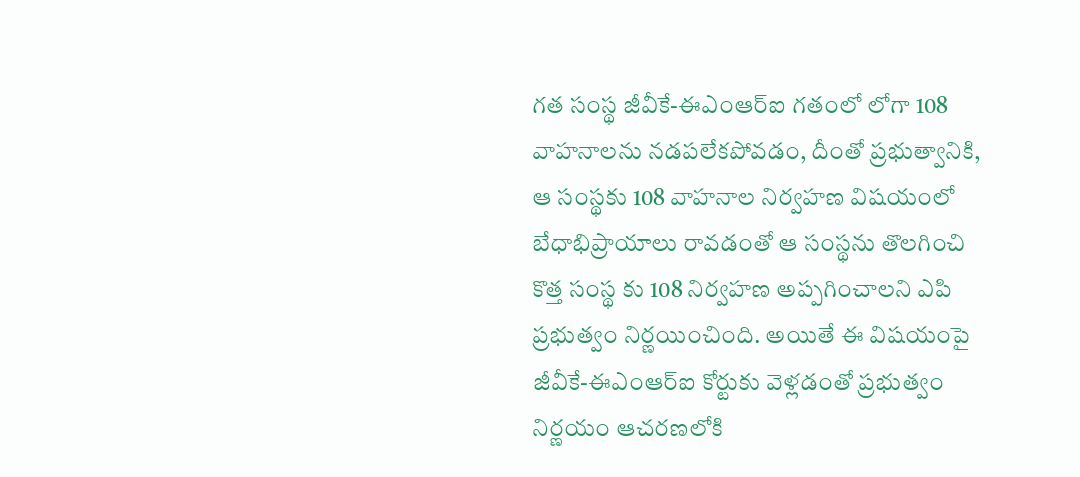గత సంస్థ జీవీకే-ఈఎంఆర్‌ఐ గతంలో లోగా 108 వాహనాలను నడపలేకపోవడం, దీంతో ప్రభుత్వానికి, ఆ సంస్థకు 108 వాహనాల నిర్వహణ విషయంలో బేధాభిప్రాయాలు రావడంతో ఆ సంస్థను తొలగించి కొత్త సంస్థ కు 108 నిర్వహణ అప్పగించాలని ఎపి ప్రభుత్వం నిర్ణయించింది. అయితే ఈ విషయంపై జీవీకే-ఈఎంఆర్‌ఐ కోర్టుకు వెళ్లడంతో ప్రభుత్వం నిర్ణయం ఆచరణలోకి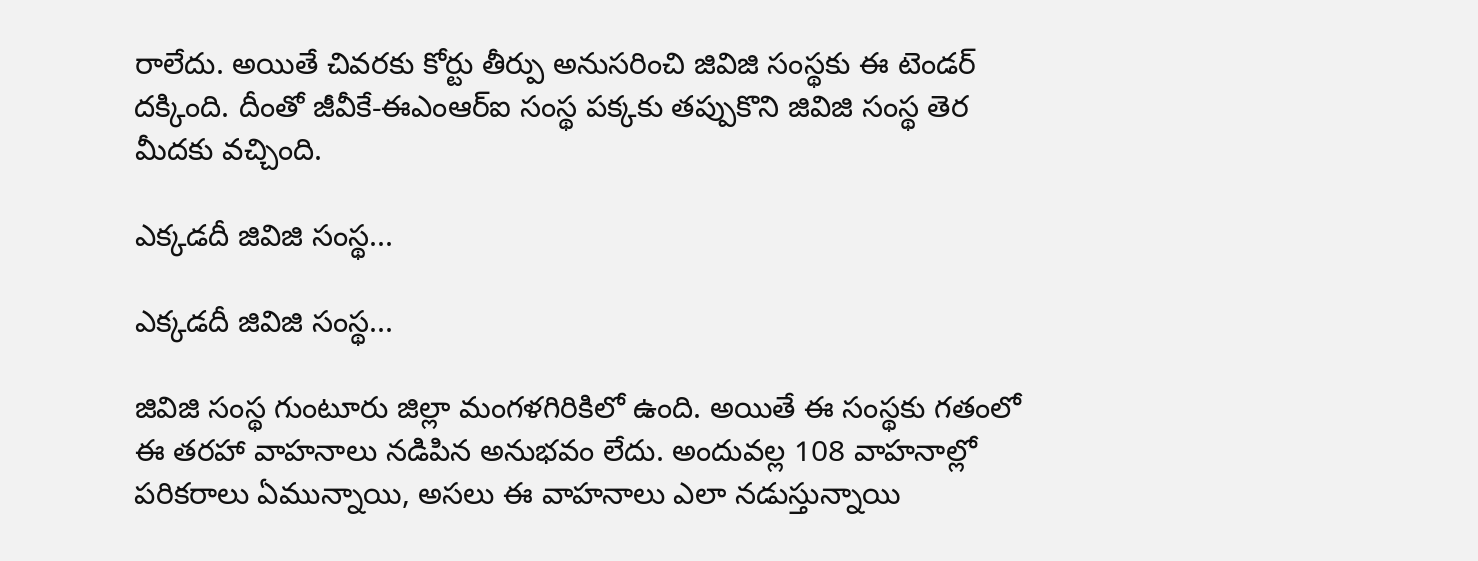రాలేదు. అయితే చివరకు కోర్టు తీర్పు అనుసరించి జివిజి సంస్థకు ఈ టెండర్ దక్కింది. దీంతో జీవీకే-ఈఎంఆర్‌ఐ సంస్థ పక్కకు తప్పుకొని జివిజి సంస్థ తెర మీదకు వచ్చింది.

ఎక్కడదీ జివిజి సంస్థ...

ఎక్కడదీ జివిజి సంస్థ...

జివిజి సంస్థ గుంటూరు జిల్లా మంగళగిరికిలో ఉంది. అయితే ఈ సంస్థకు గతంలో ఈ తరహా వాహనాలు నడిపిన అనుభవం లేదు. అందువల్ల 108 వాహనాల్లో పరికరాలు ఏమున్నాయి, అసలు ఈ వాహనాలు ఎలా నడుస్తున్నాయి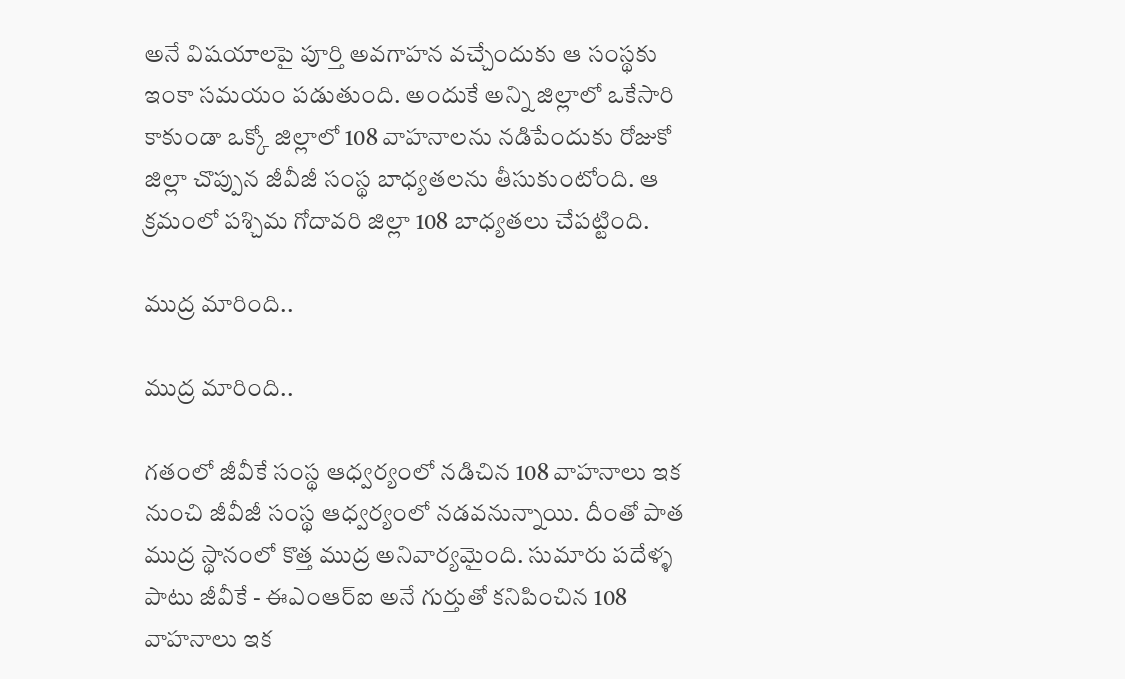అనే విషయాలపై పూర్తి అవగాహన వచ్చేందుకు ఆ సంస్థకు ఇంకా సమయం పడుతుంది. అందుకే అన్ని జిల్లాలో ఒకేసారి కాకుండా ఒక్కో జిల్లాలో 108 వాహనాలను నడిపేందుకు రోజుకో జిల్లా చొప్పున జీవీజీ సంస్థ బాధ్యతలను తీసుకుంటోంది. ఆ క్రమంలో పశ్చిమ గోదావరి జిల్లా 108 బాధ్యతలు చేపట్టింది.

ముద్ర మారింది..

ముద్ర మారింది..

గతంలో జీవీకే సంస్థ ఆధ్వర్యంలో నడిచిన 108 వాహనాలు ఇక నుంచి జీవీజీ సంస్థ ఆధ్వర్యంలో నడవనున్నాయి. దీంతో పాత ముద్ర స్థానంలో కొత్త ముద్ర అనివార్యమైంది. సుమారు పదేళ్ళ పాటు జీవీకే - ఈఎంఆర్‌ఐ అనే గుర్తుతో కనిపించిన 108 వాహనాలు ఇక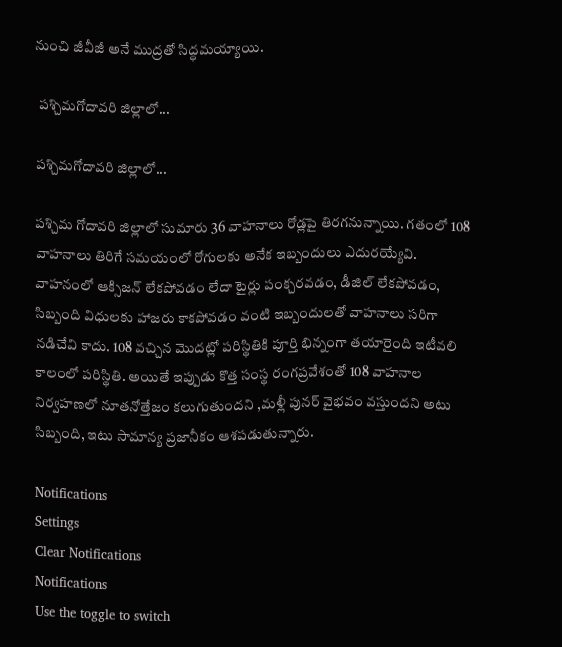నుంచి జీవీజీ అనే ముద్రతో సిద్ధమయ్యాయి.

 పశ్చిమగోదావరి జిల్లాలో...

పశ్చిమగోదావరి జిల్లాలో...

పశ్చిమ గోదావరి జిల్లాలో సుమారు 36 వాహనాలు రోడ్లపై తిరగనున్నాయి. గతంలో 108 వాహనాలు తిరిగే సమయంలో రోగులకు అనేక ఇబ్బందులు ఎదురయ్యేవి. వాహనంలో ఆక్సిజన్‌ లేకపోవడం లేదా టైర్లు పంక్చరవడం, డీజిల్‌ లేకపోవడం, సిబ్బంది విధులకు హాజరు కాకపోవడం వంటి ఇబ్బందులతో వాహనాలు సరిగా నడిచేవి కాదు. 108 వచ్చిన మొదట్లో పరిస్థితికి పూర్తి భిన్నంగా తయారైంది ఇటీవలి కాలంలో పరిస్థితి. అయితే ఇప్పుడు కొత్త సంస్థ రంగప్రవేశంతో 108 వాహనాల నిర్వహణలో నూతనోత్తేజం కలుగుతుందని ,మళ్లీ పునర్ వైభవం వస్తుందని అటు సిబ్బంది, ఇటు సామాన్య ప్రజానీకం ఆశపడుతున్నారు.

Notifications
Settings
Clear Notifications
Notifications
Use the toggle to switch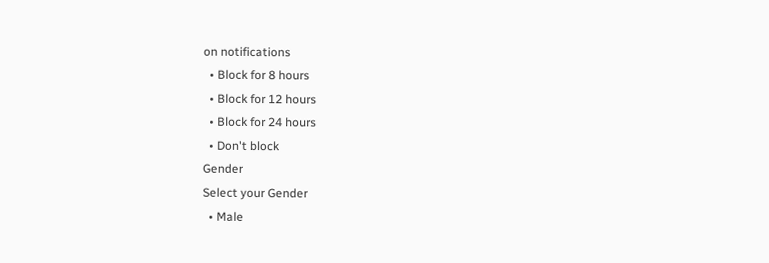on notifications
  • Block for 8 hours
  • Block for 12 hours
  • Block for 24 hours
  • Don't block
Gender
Select your Gender
  • Male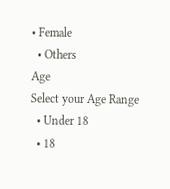• Female
  • Others
Age
Select your Age Range
  • Under 18
  • 18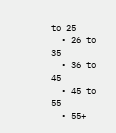to 25
  • 26 to 35
  • 36 to 45
  • 45 to 55
  • 55+